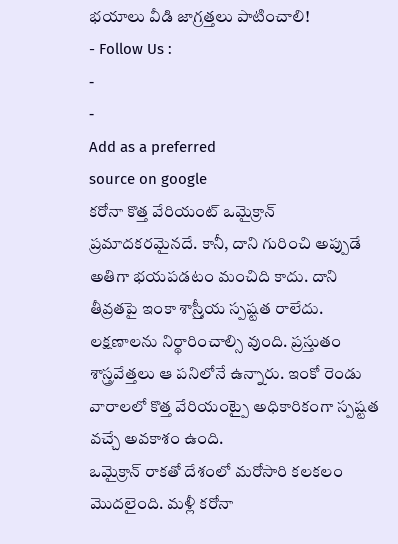భయాలు వీడి జాగ్రత్తలు పాటించాలి!
- Follow Us :
-
-
Add as a preferred
source on google
కరోనా కొత్త వేరియంట్ ఒమైక్రాన్ ప్రమాదకరమైనదే. కానీ, దాని గురించి అప్పుడే అతిగా భయపడటం మంచిది కాదు. దాని తీవ్రతపై ఇంకా శాస్ర్తీయ స్పష్టత రాలేదు. లక్షణాలను నిర్థారించాల్సి వుంది. ప్రస్తుతం శాస్త్రవేత్తలు ఆ పనిలోనే ఉన్నారు. ఇంకో రెండు వారాలలో కొత్త వేరియంట్పై అధికారికంగా స్పష్టత వచ్చే అవకాశం ఉంది.
ఒమైక్రాన్ రాకతో దేశంలో మరోసారి కలకలం మొదలైంది. మళ్లీ కరోనా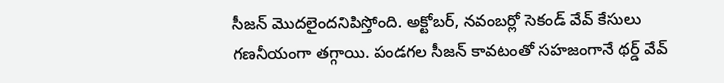సీజన్ మొదలైందనిపిస్తోంది. అక్టోబర్, నవంబర్లో సెకండ్ వేవ్ కేసులు గణనీయంగా తగ్గాయి. పండగల సీజన్ కావటంతో సహజంగానే థర్డ్ వేవ్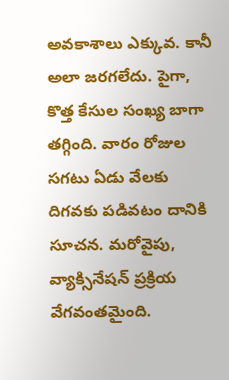అవకాశాలు ఎక్కువ. కానీ అలా జరగలేదు. పైగా, కొత్త కేసుల సంఖ్య బాగా తగ్గింది. వారం రోజుల సగటు ఏడు వేలకు దిగవకు పడివటం దానికి సూచన. మరోవైపు, వ్యాక్సినేషన్ ప్రక్రియ వేగవంతమైంది.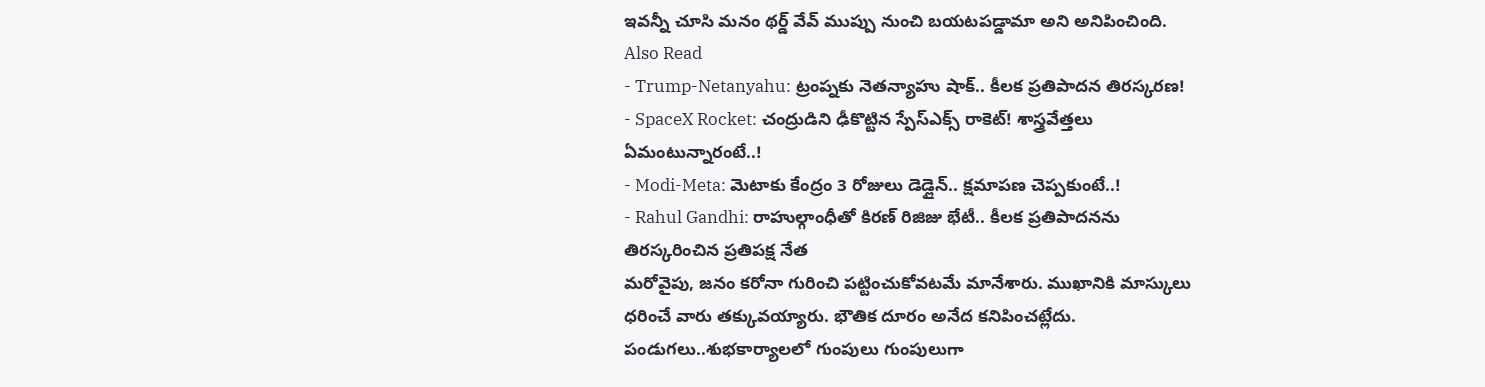ఇవన్నీ చూసి మనం థర్డ్ వేవ్ ముప్పు నుంచి బయటపడ్డామా అని అనిపించింది.
Also Read
- Trump-Netanyahu: ట్రంప్నకు నెతన్యాహు షాక్.. కీలక ప్రతిపాదన తిరస్కరణ!
- SpaceX Rocket: చంద్రుడిని ఢీకొట్టిన స్పేస్ఎక్స్ రాకెట్! శాస్త్రవేత్తలు ఏమంటున్నారంటే..!
- Modi-Meta: మెటాకు కేంద్రం 3 రోజులు డెడ్లైన్.. క్షమాపణ చెప్పకుంటే..!
- Rahul Gandhi: రాహుల్గాంధీతో కిరణ్ రిజిజు భేటీ.. కీలక ప్రతిపాదనను తిరస్కరించిన ప్రతిపక్ష నేత
మరోవైపు, జనం కరోనా గురించి పట్టించుకోవటమే మానేశారు. ముఖానికి మాస్కులు ధరించే వారు తక్కువయ్యారు. భౌతిక దూరం అనేద కనిపించట్లేదు. పండుగలు..శుభకార్యాలలో గుంపులు గుంపులుగా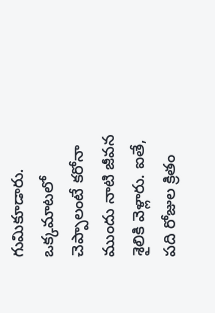గుమికూడారు. ఒక్కమాటలో చెప్పాలంటే కరోనా ముందు నాటి జీవన శైలికి వెళ్లారు. ఐతే, పది రోజుల క్రితం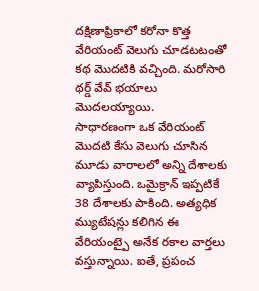దక్షిణాఫ్రికాలో కరోనా కొత్త వేరియంట్ వెలుగు చూడటటంతో కథ మొదటికి వచ్చింది. మరోసారి థర్డ్ వేవ్ భయాలు మొదలయ్యాయి.
సాధారణంగా ఒక వేరియంట్ మొదటి కేసు వెలుగు చూసిన మూడు వారాలలో అన్ని దేశాలకు వ్యాపిస్తుంది. ఒమైక్రాన్ ఇప్పటికే 38 దేశాలకు పాకింది. అత్యధిక మ్యుటేషన్లు కలిగిన ఈ వేరియంట్పై అనేక రకాల వార్తలు వస్తున్నాయి. ఐతే, ప్రపంచ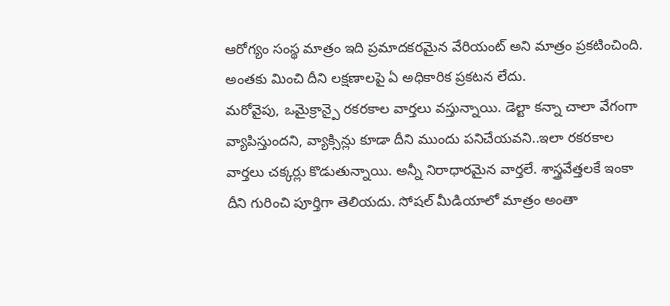ఆరోగ్యం సంస్థ మాత్రం ఇది ప్రమాదకరమైన వేరియంట్ అని మాత్రం ప్రకటించింది. అంతకు మించి దీని లక్షణాలపై ఏ అధికారిక ప్రకటన లేదు.
మరోవైపు, ఒమైక్రాన్పై రకరకాల వార్తలు వస్తున్నాయి. డెల్టా కన్నా చాలా వేగంగా వ్యాపిస్తుందని, వ్యాక్సిన్లు కూడా దీని ముందు పనిచేయవని..ఇలా రకరకాల వార్తలు చక్కర్లు కొడుతున్నాయి. అన్నీ నిరాధారమైన వార్తలే. శాస్త్రవేత్తలకే ఇంకా దీని గురించి పూర్తిగా తెలియదు. సోషల్ మీడియాలో మాత్రం అంతా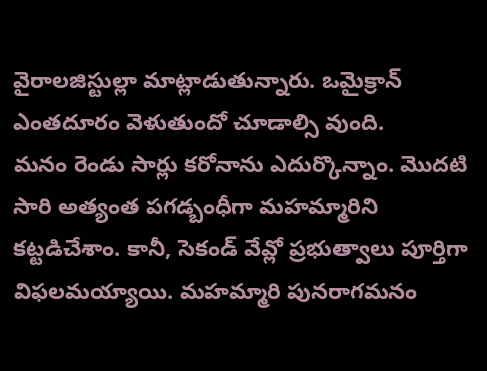వైరాలజిస్టుల్లా మాట్లాడుతున్నారు. ఒమైక్రాన్ ఎంతదూరం వెళుతుందో చూడాల్సి వుంది.
మనం రెండు సార్లు కరోనాను ఎదుర్కొన్నాం. మొదటి సారి అత్యంత పగడ్బంధీగా మహమ్మారిని కట్టడిచేశాం. కానీ, సెకండ్ వేవ్లో ప్రభుత్వాలు పూర్తిగా విఫలమయ్యాయి. మహమ్మారి పునరాగమనం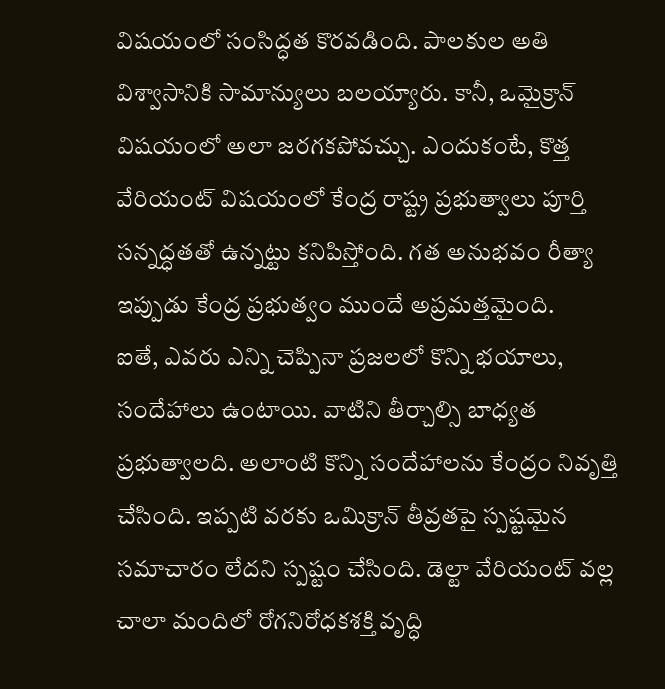విషయంలో సంసిద్ధత కొరవడింది. పాలకుల అతి విశ్వాసానికి సామాన్యులు బలయ్యారు. కానీ, ఒమైక్రాన్ విషయంలో అలా జరగకపోవచ్చు. ఎందుకంటే, కొత్త వేరియంట్ విషయంలో కేంద్ర రాష్ట్ర ప్రభుత్వాలు పూర్తి సన్నద్ధతతో ఉన్నట్టు కనిపిస్తోంది. గత అనుభవం రీత్యా ఇప్పుడు కేంద్ర ప్రభుత్వం ముందే అప్రమత్తమైంది.
ఐతే, ఎవరు ఎన్ని చెప్పినా ప్రజలలో కొన్ని భయాలు, సందేహాలు ఉంటాయి. వాటిని తీర్చాల్సి బాధ్యత ప్రభుత్వాలది. అలాంటి కొన్ని సందేహాలను కేంద్రం నివృత్తి చేసింది. ఇప్పటి వరకు ఒమిక్రాన్ తీవ్రతపై స్పష్టమైన సమాచారం లేదని స్పష్టం చేసింది. డెల్టా వేరియంట్ వల్ల చాలా మందిలో రోగనిరోధకశక్తి వృద్ధి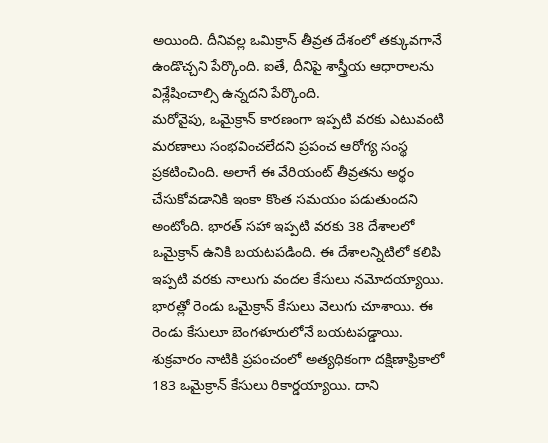అయింది. దీనివల్ల ఒమిక్రాన్ తీవ్రత దేశంలో తక్కువగానే ఉండొచ్చని పేర్కొంది. ఐతే, దీనిపై శాస్త్రీయ ఆధారాలను విశ్లేషించాల్సి ఉన్నదని పేర్కొంది.
మరోవైపు, ఒమైక్రాన్ కారణంగా ఇప్పటి వరకు ఎటువంటి మరణాలు సంభవించలేదని ప్రపంచ ఆరోగ్య సంస్థ ప్రకటించింది. అలాగే ఈ వేరియంట్ తీవ్రతను అర్థం చేసుకోవడానికి ఇంకా కొంత సమయం పడుతుందని అంటోంది. భారత్ సహా ఇప్పటి వరకు 38 దేశాలలో ఒమైక్రాన్ ఉనికి బయటపడింది. ఈ దేశాలన్నిటిలో కలిపి ఇప్పటి వరకు నాలుగు వందల కేసులు నమోదయ్యాయి. భారత్లో రెండు ఒమైక్రాన్ కేసులు వెలుగు చూశాయి. ఈ రెండు కేసులూ బెంగళూరులోనే బయటపడ్డాయి.
శుక్రవారం నాటికి ప్రపంచంలో అత్యధికంగా దక్షిణాఫ్రికాలో 183 ఒమైక్రాన్ కేసులు రికార్డయ్యాయి. దాని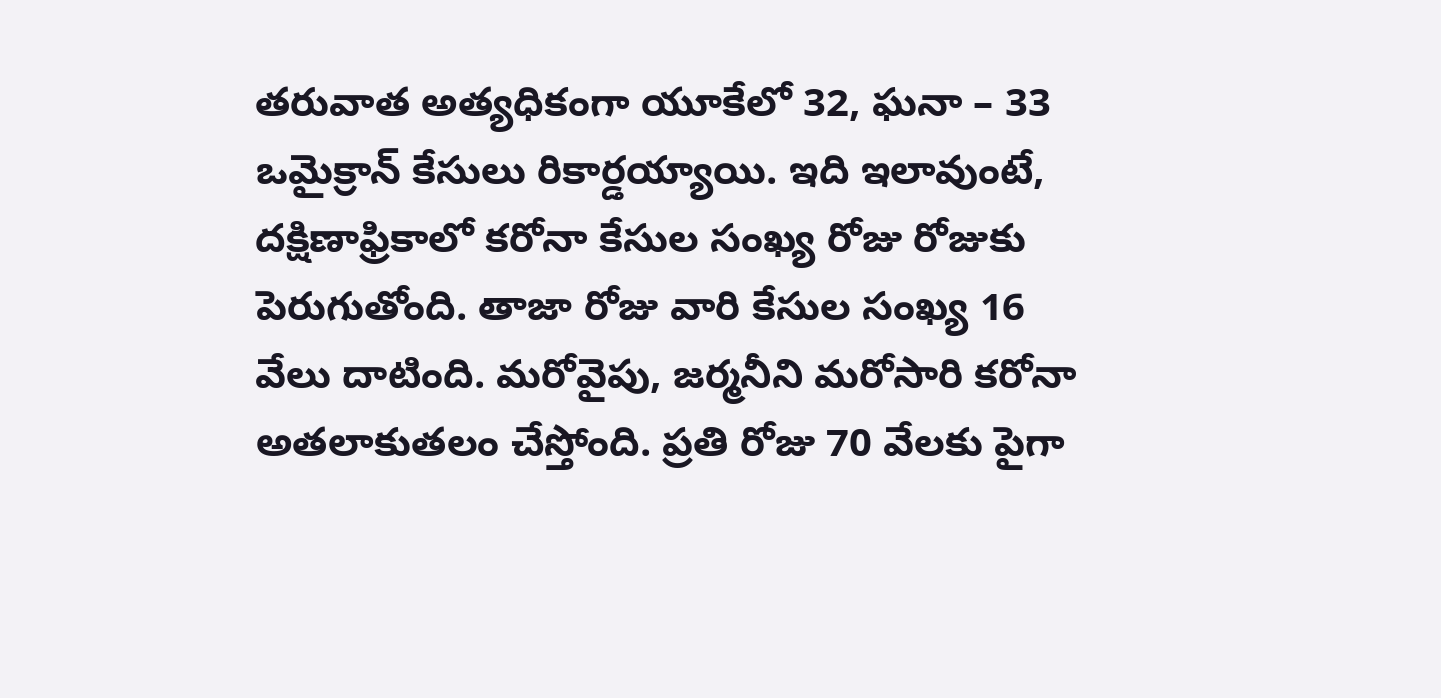తరువాత అత్యధికంగా యూకేలో 32, ఘనా – 33 ఒమైక్రాన్ కేసులు రికార్డయ్యాయి. ఇది ఇలావుంటే, దక్షిణాఫ్రికాలో కరోనా కేసుల సంఖ్య రోజు రోజుకు పెరుగుతోంది. తాజా రోజు వారి కేసుల సంఖ్య 16 వేలు దాటింది. మరోవైపు, జర్మనీని మరోసారి కరోనా అతలాకుతలం చేస్తోంది. ప్రతి రోజు 70 వేలకు పైగా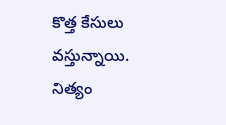కొత్త కేసులు వస్తున్నాయి. నిత్యం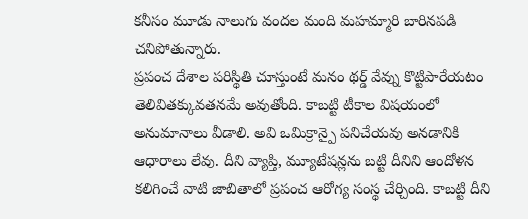కనీసం మూడు నాలుగు వందల మంది మహమ్మారి బారినపడి చనిపోతున్నారు.
ప్రపంచ దేశాల పరిస్థితి చూస్తుంటే మనం థర్డ్ వేవ్ను కొట్టిపారేయటం తెలివితక్కువతనమే అవుతోంది. కాబట్టి టీకాల విషయంలో అనుమానాలు వీడాలి. అవి ఒమిక్రాన్పై పనిచేయవు అనడానికి ఆధారాలు లేవు. దీని వ్యాప్తి, మ్యూటేషన్లను బట్టి దీనిని ఆందోళన కలిగించే వాటి జాబితాలో ప్రపంచ ఆరోగ్య సంస్థ చేర్చింది. కాబట్టి దీని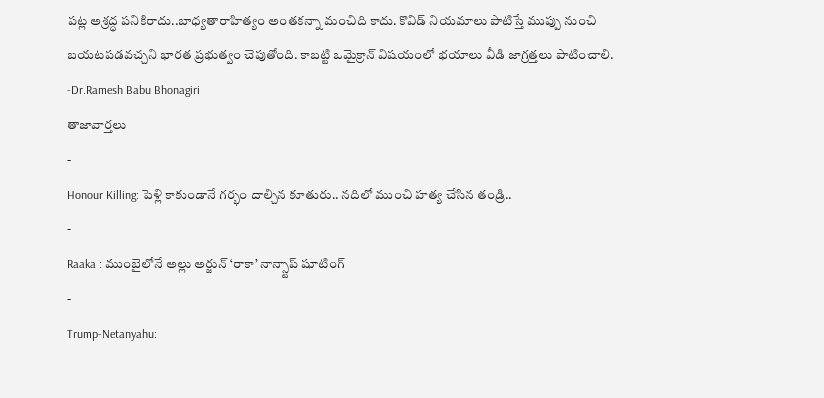పట్ల అశ్రద్ధ పనికిరాదు..బాధ్యతారాహిత్యం అంతకన్నా మంచిది కాదు. కొవిడ్ నియమాలు పాటిస్తే ముప్పు నుంచి బయటపడవచ్చని భారత ప్రభుత్వం చెపుతోంది. కాబట్టి ఒమైక్రాన్ విషయంలో భయాలు వీడి జాగ్రత్తలు పాటించాలి.
-Dr.Ramesh Babu Bhonagiri
తాజావార్తలు
-
Honour Killing: పెళ్లి కాకుండానే గర్భం దాల్చిన కూతురు.. నదిలో ముంచి హత్య చేసిన తండ్రి..
-
Raaka : ముంబైలోనే అల్లు అర్జున్ ‘రాకా’ నాన్స్టాప్ షూటింగ్
-
Trump-Netanyahu: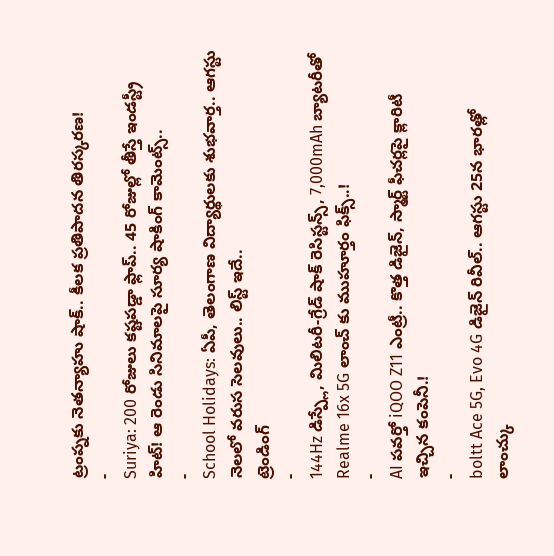ట్రంప్నకు నెతన్యాహు షాక్.. కీలక ప్రతిపాదన తిరస్కరణ!
-
Suriya: 200 రోజులు కష్టపడ్డా ఫ్లాప్.. 45 రోజుల్లో తీస్తే ఇండస్ట్రీ హిట్! ఆ రెండు సినిమాలపై సూర్య షాకింగ్ కామెంట్స్..
-
School Holidays: ఏపీ, తెలంగాణ విద్యార్థులకు శుభవార్త.. ఆగస్టు నెలలో వరుస సెలవులు.. లిస్ట్ ఇదే..
ట్రెండింగ్
-
144Hz డిస్ప్లే, మిలిటరీ-గ్రేడ్ షాక్ రెసిస్టన్స్, 7,000mAh బ్యాటరీతో Realme 16x 5G లాంచ్ కు ముహూర్తం ఫిక్స్..!
-
AI పవర్తో iQOO Z11 ఎంట్రీ.. కొత్త డిజైన్, స్మార్ట్ ఫీచర్లపై క్లారిటీ ఇచ్చిన కంపెనీ.!
-
boltt Ace 5G, Evo 4G డిజైన్ రివీల్.. ఆగస్టు 25న భారత్లో లాంచ్కు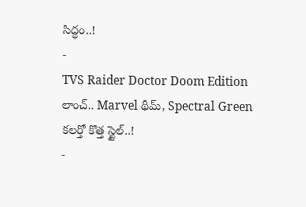సిద్ధం..!
-
TVS Raider Doctor Doom Edition లాంచ్.. Marvel థీమ్, Spectral Green కలర్తో కొత్త స్టైల్..!
-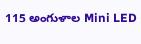115 అంగుళాల Mini LED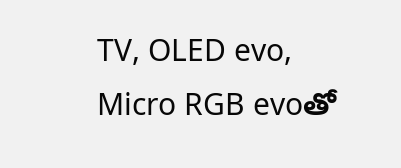TV, OLED evo, Micro RGB evoతో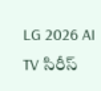LG 2026 AI TV సిరీస్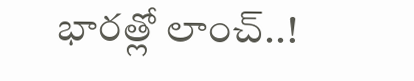భారత్లో లాంచ్..!